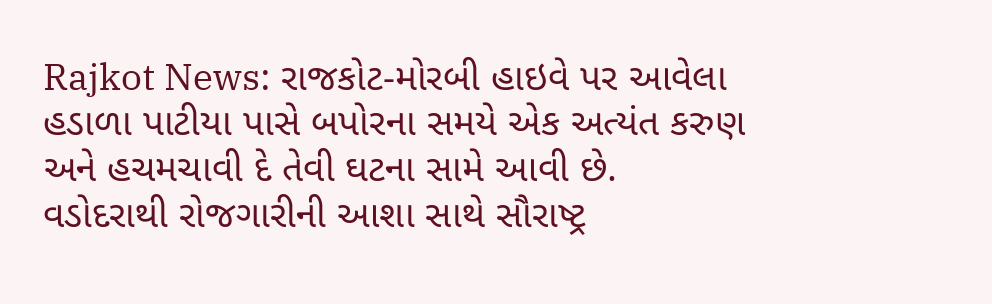Rajkot News: રાજકોટ-મોરબી હાઇવે પર આવેલા હડાળા પાટીયા પાસે બપોરના સમયે એક અત્યંત કરુણ અને હચમચાવી દે તેવી ઘટના સામે આવી છે. વડોદરાથી રોજગારીની આશા સાથે સૌરાષ્ટ્ર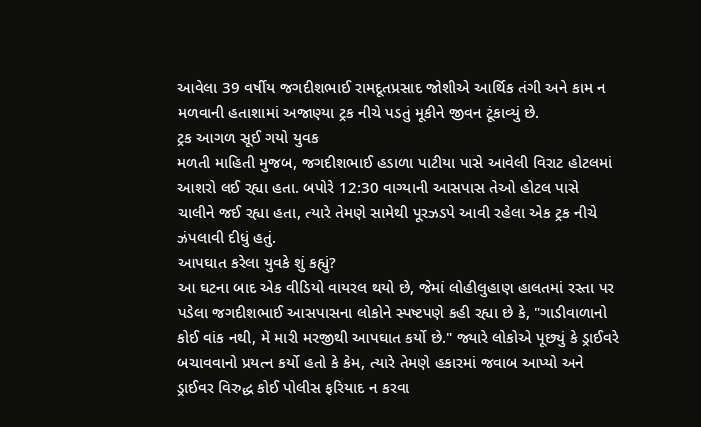આવેલા 39 વર્ષીય જગદીશભાઈ રામદૂતપ્રસાદ જોશીએ આર્થિક તંગી અને કામ ન મળવાની હતાશામાં અજાણ્યા ટ્રક નીચે પડતું મૂકીને જીવન ટૂંકાવ્યું છે.
ટ્રક આગળ સૂઈ ગયો યુવક
મળતી માહિતી મુજબ, જગદીશભાઈ હડાળા પાટીયા પાસે આવેલી વિરાટ હોટલમાં આશરો લઈ રહ્યા હતા. બપોરે 12:30 વાગ્યાની આસપાસ તેઓ હોટલ પાસે ચાલીને જઈ રહ્યા હતા, ત્યારે તેમણે સામેથી પૂરઝડપે આવી રહેલા એક ટ્રક નીચે ઝંપલાવી દીધું હતું.
આપઘાત કરેલા યુવકે શું કહ્યું?
આ ઘટના બાદ એક વીડિયો વાયરલ થયો છે, જેમાં લોહીલુહાણ હાલતમાં રસ્તા પર પડેલા જગદીશભાઈ આસપાસના લોકોને સ્પષ્ટપણે કહી રહ્યા છે કે, "ગાડીવાળાનો કોઈ વાંક નથી, મેં મારી મરજીથી આપઘાત કર્યો છે." જ્યારે લોકોએ પૂછ્યું કે ડ્રાઈવરે બચાવવાનો પ્રયત્ન કર્યો હતો કે કેમ, ત્યારે તેમણે હકારમાં જવાબ આપ્યો અને ડ્રાઈવર વિરુદ્ધ કોઈ પોલીસ ફરિયાદ ન કરવા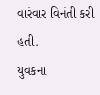વારંવાર વિનંતી કરી હતી.
યુવકના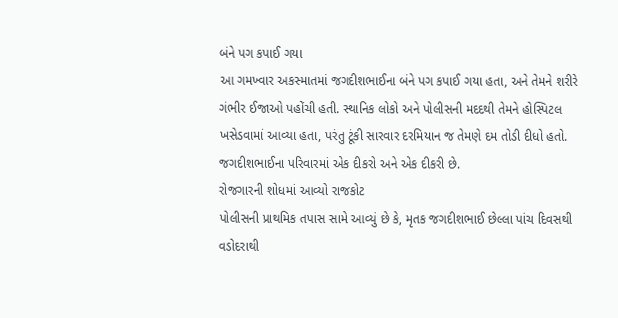બંને પગ કપાઈ ગયા
આ ગમખ્વાર અકસ્માતમાં જગદીશભાઈના બંને પગ કપાઈ ગયા હતા, અને તેમને શરીરે ગંભીર ઈજાઓ પહોંચી હતી. સ્થાનિક લોકો અને પોલીસની મદદથી તેમને હોસ્પિટલ ખસેડવામાં આવ્યા હતા, પરંતુ ટૂંકી સારવાર દરમિયાન જ તેમણે દમ તોડી દીધો હતો. જગદીશભાઈના પરિવારમાં એક દીકરો અને એક દીકરી છે.
રોજગારની શોધમાં આવ્યો રાજકોટ
પોલીસની પ્રાથમિક તપાસ સામે આવ્યું છે કે, મૃતક જગદીશભાઈ છેલ્લા પાંચ દિવસથી વડોદરાથી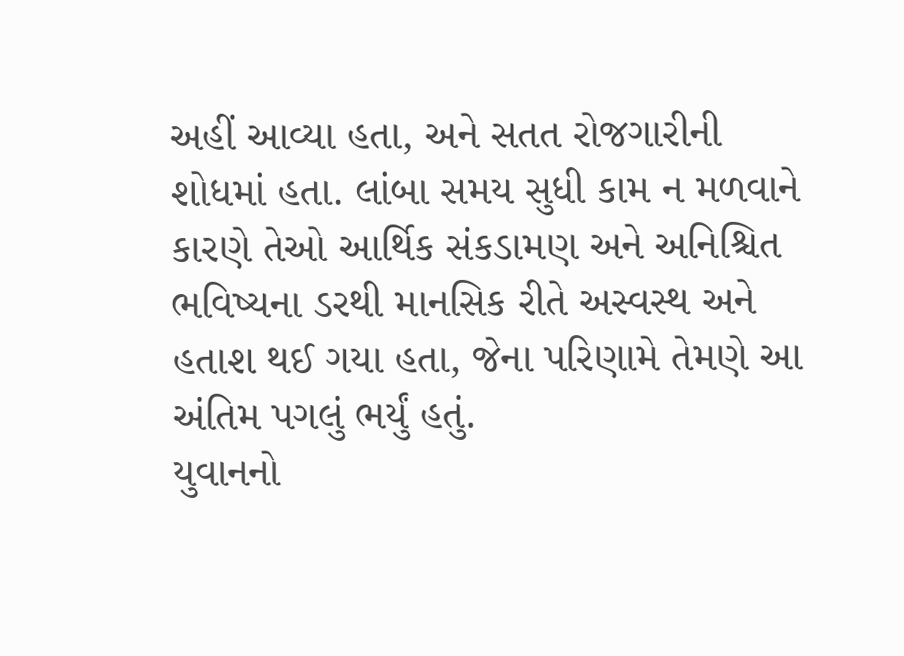અહીં આવ્યા હતા, અને સતત રોજગારીની શોધમાં હતા. લાંબા સમય સુધી કામ ન મળવાને કારણે તેઓ આર્થિક સંકડામણ અને અનિશ્ચિત ભવિષ્યના ડરથી માનસિક રીતે અસ્વસ્થ અને હતાશ થઈ ગયા હતા, જેના પરિણામે તેમણે આ અંતિમ પગલું ભર્યું હતું.
યુવાનનો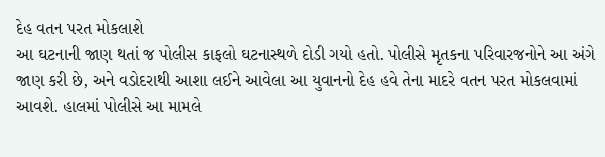દેહ વતન પરત મોકલાશે
આ ઘટનાની જાણ થતાં જ પોલીસ કાફલો ઘટનાસ્થળે દોડી ગયો હતો. પોલીસે મૃતકના પરિવારજનોને આ અંગે જાણ કરી છે, અને વડોદરાથી આશા લઈને આવેલા આ યુવાનનો દેહ હવે તેના માદરે વતન પરત મોકલવામાં આવશે. હાલમાં પોલીસે આ મામલે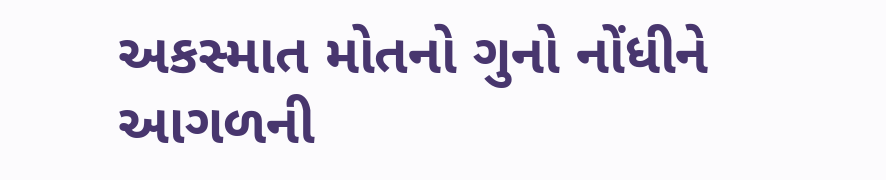અકસ્માત મોતનો ગુનો નોંધીને આગળની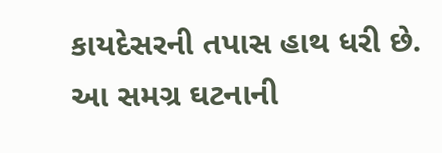કાયદેસરની તપાસ હાથ ધરી છે. આ સમગ્ર ઘટનાની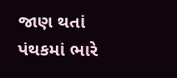જાણ થતાં પંથકમાં ભારે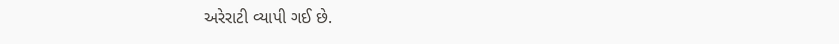અરેરાટી વ્યાપી ગઈ છે.